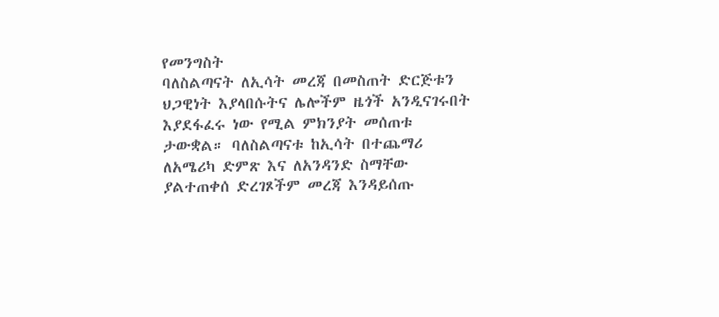የመንግስት
ባለስልጣናት ለኢሳት መረጃ በመስጠት ድርጅቱን
ህጋዊነት እያላበሱትና ሌሎችም ዜጎች አንዲናገሩበት
እያደፋፈሩ ነው የሚል ምክንያት መሰጠቱ
ታውቋል። ባለስልጣናቱ ከኢሳት በተጨማሪ
ለአሜሪካ ድምጽ እና ለአንዳንድ ስማቸው
ያልተጠቀሰ ድረገጾችም መረጃ እንዳይሰጡ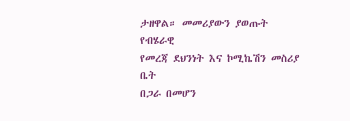ታዘዋል። መመሪያውን ያወጡት የብሄራዊ
የመረጃ ደህንነት እና ኮሚኬሽን መስሪያ ቤት
በጋራ በመሆን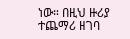ነው። በዚህ ዙሪያ ተጨማሪ ዘገባ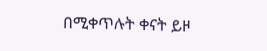በሚቀጥሉት ቀናት ይዞ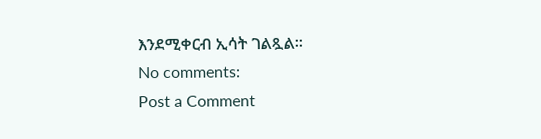እንደሚቀርብ ኢሳት ገልጿል።
No comments:
Post a Comment